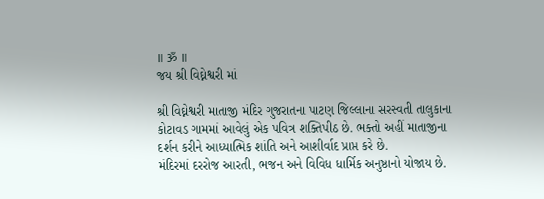॥ ॐ ॥
જય શ્રી વિઘ્નેશ્વરી માં

શ્રી વિઘ્નેશ્વરી માતાજી મંદિર ગુજરાતના પાટણ જિલ્લાના સરસ્વતી તાલુકાના કોટાવડ ગામમાં આવેલું એક પવિત્ર શક્તિપીઠ છે. ભક્તો અહીં માતાજીના દર્શન કરીને આધ્યાત્મિક શાંતિ અને આશીર્વાદ પ્રાપ્ત કરે છે.
મંદિરમાં દરરોજ આરતી, ભજન અને વિવિધ ધાર્મિક અનુષ્ઠાનો યોજાય છે.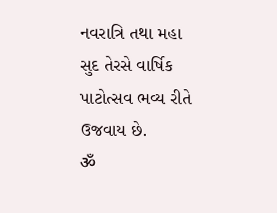નવરાત્રિ તથા મહા સુદ તેરસે વાર્ષિક પાટોત્સવ ભવ્ય રીતે ઉજવાય છે.
ॐ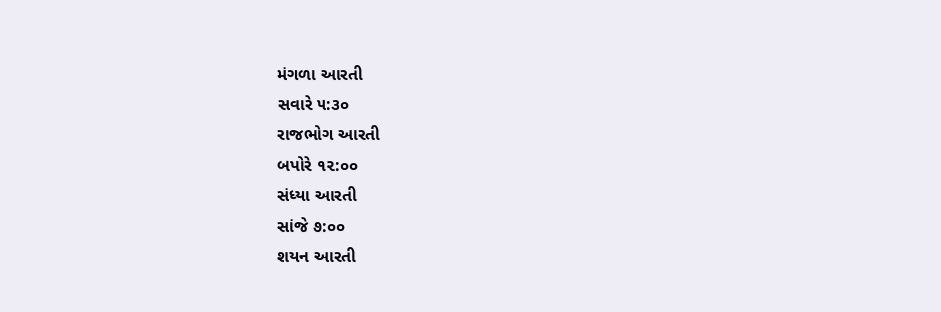મંગળા આરતી
સવારે ૫:૩૦
રાજભોગ આરતી
બપોરે ૧૨:૦૦
સંધ્યા આરતી
સાંજે ૭:૦૦
શયન આરતી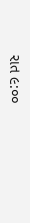રાત ૯:૦૦